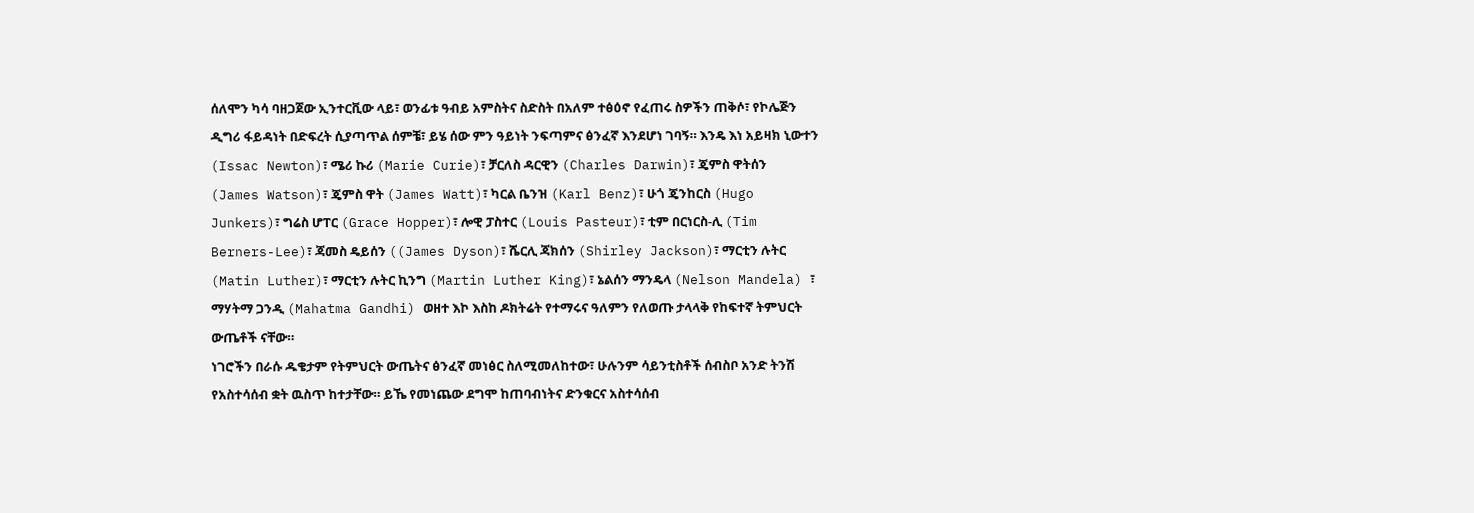ሰለሞን ካሳ ባዘጋጀው ኢንተርቪው ላይ፣ ወንፊቱ ዓብይ አምስትና ስድስት በአለም ተፅዕኖ የፈጠሩ ስዎችን ጠቅሶ፣ የኮሌጅን ዲግሪ ፋይዳነት በድፍረት ሲያጣጥል ሰምቼ፣ ይሄ ሰው ምን ዓይነት ንፍጣምና ፅንፈኛ እንደሆነ ገባኝ። እንዴ እነ አይዛክ ኒውተን (Issac Newton)፣ ሜሪ ኩሪ (Marie Curie)፣ ቻርለስ ዳርዊን (Charles Darwin)፣ ጄምስ ዋትሰን
(James Watson)፣ ጄምስ ዋት (James Watt)፣ ካርል ቤንዝ (Karl Benz)፣ ሁጎ ጄንከርስ (Hugo Junkers)፣ ግሬስ ሆፐር (Grace Hopper)፣ ሎዊ ፓስተር (Louis Pasteur)፣ ቲም በርነርስ-ሊ (Tim Berners-Lee)፣ ጃመስ ዴይሰን ((James Dyson)፣ ሼርሊ ጃክሰን (Shirley Jackson)፣ ማርቲን ሉትር (Matin Luther)፣ ማርቲን ሉትር ኪንግ (Martin Luther King)፣ ኔልሰን ማንዴላ (Nelson Mandela) ፣ ማሃትማ ጋንዲ (Mahatma Gandhi) ወዘተ እኮ እስከ ዶክትሬት የተማሩና ዓለምን የለወጡ ታላላቅ የከፍተኛ ትምህርት ውጤቶች ናቸው።
ነገሮችን በራሱ ዱቄታም የትምህርት ውጤትና ፅንፈኛ መነፅር ስለሚመለከተው፣ ሁሉንም ሳይንቲስቶች ሰብስቦ አንድ ትንሽ የአስተሳሰብ ቋት ዉስጥ ከተታቸው። ይኼ የመነጨው ደግሞ ከጠባብነትና ድንቁርና አስተሳሰብ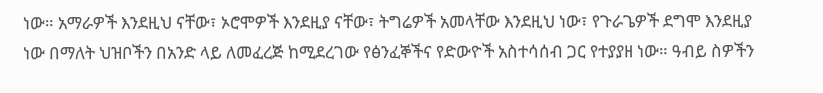ነው። አማራዎች እንደዚህ ናቸው፣ ኦሮሞዎች እንደዚያ ናቸው፣ ትግሬዎች አመላቸው እንደዚህ ነው፣ የጉራጌዎች ደግሞ እንደዚያ ነው በማለት ህዝቦችን በአንድ ላይ ለመፈረጅ ከሚደረገው የፅንፈኞችና የድውዮች አስተሳሰብ ጋር የተያያዘ ነው። ዓብይ ስዎችን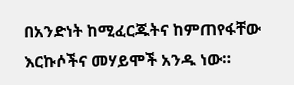በአንድነት ከሚፈርጁትና ከምጠየፋቸው እርኩሶችና መሃይሞች አንዱ ነው።